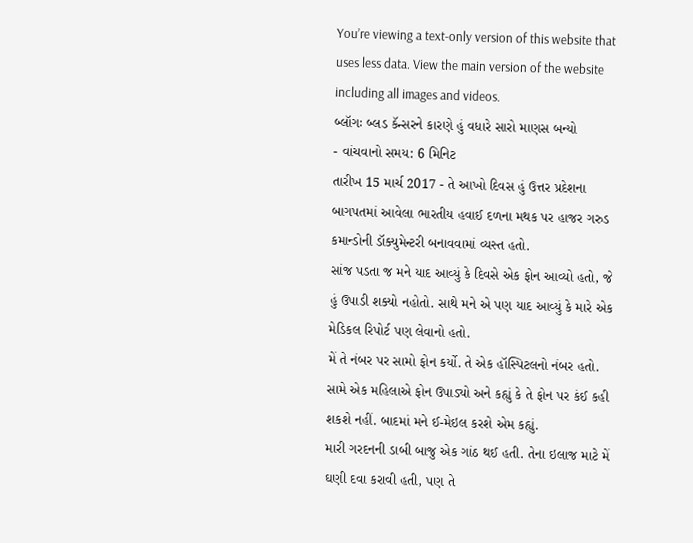You’re viewing a text-only version of this website that uses less data. View the main version of the website including all images and videos.
બ્લૉગઃ બ્લડ કૅન્સરને કારણે હું વધારે સારો માણસ બન્યો
- વાંચવાનો સમય: 6 મિનિટ
તારીખ 15 માર્ચ 2017 - તે આખો દિવસ હું ઉત્તર પ્રદેશના બાગપતમાં આવેલા ભારતીય હવાઈ દળના મથક પર હાજર ગરુડ કમાન્ડોની ડૉક્યુમેન્ટરી બનાવવામાં વ્યસ્ત હતો.
સાંજ પડતા જ મને યાદ આવ્યું કે દિવસે એક ફોન આવ્યો હતો, જે હું ઉપાડી શક્યો નહોતો. સાથે મને એ પણ યાદ આવ્યું કે મારે એક મેડિકલ રિપોર્ટ પણ લેવાનો હતો.
મેં તે નંબર પર સામો ફોન કર્યો. તે એક હૉસ્પિટલનો નંબર હતો.
સામે એક મહિલાએ ફોન ઉપાડ્યો અને કહ્યું કે તે ફોન પર કંઈ કહી શકશે નહીં. બાદમાં મને ઈ-મેઇલ કરશે એમ કહ્યું.
મારી ગરદનની ડાબી બાજુ એક ગાંઠ થઈ હતી. તેના ઇલાજ માટે મેં ઘણી દવા કરાવી હતી, પણ તે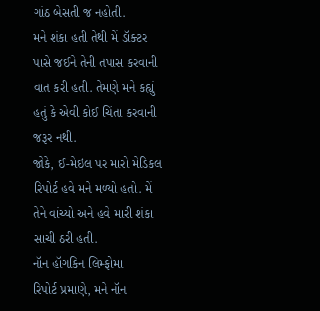ગાંઠ બેસતી જ નહોતી.
મને શંકા હતી તેથી મેં ડૉક્ટર પાસે જઈને તેની તપાસ કરવાની વાત કરી હતી. તેમણે મને કહ્યું હતું કે એવી કોઈ ચિંતા કરવાની જરૂર નથી.
જોકે, ઈ-મેઇલ પર મારો મેડિકલ રિપોર્ટ હવે મને મળ્યો હતો. મેં તેને વાંચ્યો અને હવે મારી શંકા સાચી ઠરી હતી.
નૉન હૉગકિન લિમ્ફોમા
રિપોર્ટ પ્રમાણે, મને નૉન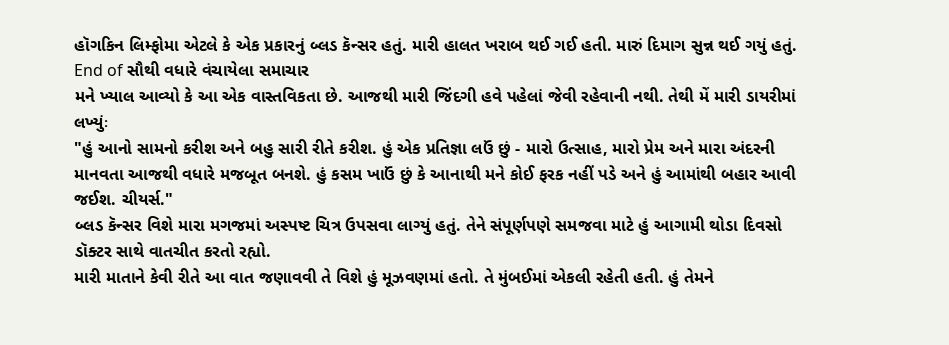હૉગકિન લિમ્ફોમા એટલે કે એક પ્રકારનું બ્લડ કૅન્સર હતું. મારી હાલત ખરાબ થઈ ગઈ હતી. મારું દિમાગ સુન્ન થઈ ગયું હતું.
End of સૌથી વધારે વંચાયેલા સમાચાર
મને ખ્યાલ આવ્યો કે આ એક વાસ્તવિકતા છે. આજથી મારી જિંદગી હવે પહેલાં જેવી રહેવાની નથી. તેથી મેં મારી ડાયરીમાં લખ્યુંઃ
"હું આનો સામનો કરીશ અને બહુ સારી રીતે કરીશ. હું એક પ્રતિજ્ઞા લઉં છું - મારો ઉત્સાહ, મારો પ્રેમ અને મારા અંદરની માનવતા આજથી વધારે મજબૂત બનશે. હું કસમ ખાઉં છું કે આનાથી મને કોઈ ફરક નહીં પડે અને હું આમાંથી બહાર આવી જઈશ. ચીયર્સ."
બ્લડ કૅન્સર વિશે મારા મગજમાં અસ્પષ્ટ ચિત્ર ઉપસવા લાગ્યું હતું. તેને સંપૂર્ણપણે સમજવા માટે હું આગામી થોડા દિવસો ડૉક્ટર સાથે વાતચીત કરતો રહ્યો.
મારી માતાને કેવી રીતે આ વાત જણાવવી તે વિશે હું મૂઝવણમાં હતો. તે મુંબઈમાં એકલી રહેતી હતી. હું તેમને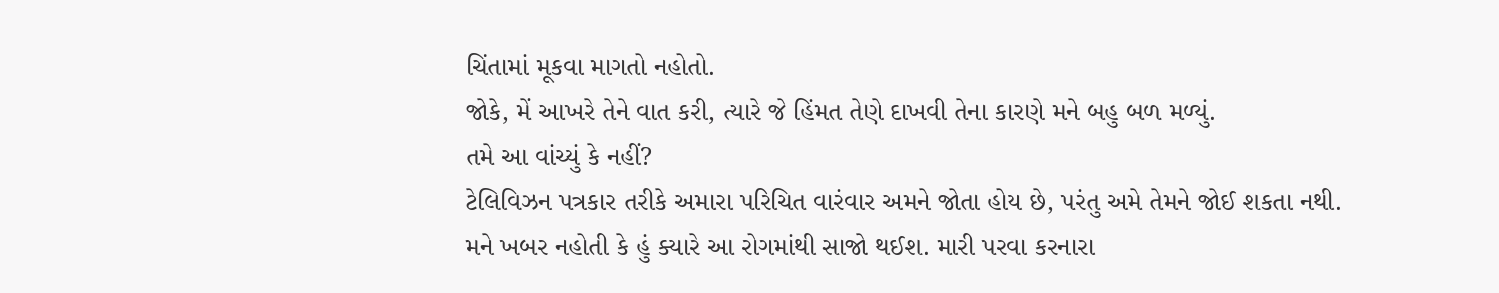ચિંતામાં મૂકવા માગતો નહોતો.
જોકે, મેં આખરે તેને વાત કરી, ત્યારે જે હિંમત તેણે દાખવી તેના કારણે મને બહુ બળ મળ્યું.
તમે આ વાંચ્યું કે નહીં?
ટેલિવિઝન પત્રકાર તરીકે અમારા પરિચિત વારંવાર અમને જોતા હોય છે, પરંતુ અમે તેમને જોઈ શકતા નથી.
મને ખબર નહોતી કે હું ક્યારે આ રોગમાંથી સાજો થઈશ. મારી પરવા કરનારા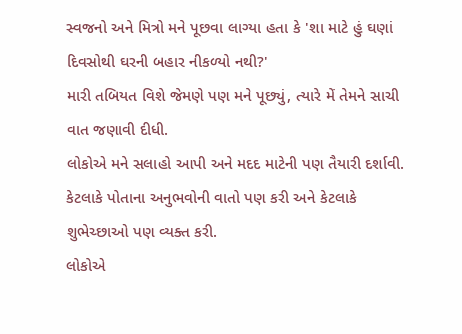સ્વજનો અને મિત્રો મને પૂછવા લાગ્યા હતા કે 'શા માટે હું ઘણાં દિવસોથી ઘરની બહાર નીકળ્યો નથી?'
મારી તબિયત વિશે જેમણે પણ મને પૂછ્યું, ત્યારે મેં તેમને સાચી વાત જણાવી દીધી.
લોકોએ મને સલાહો આપી અને મદદ માટેની પણ તૈયારી દર્શાવી. કેટલાકે પોતાના અનુભવોની વાતો પણ કરી અને કેટલાકે શુભેચ્છાઓ પણ વ્યક્ત કરી.
લોકોએ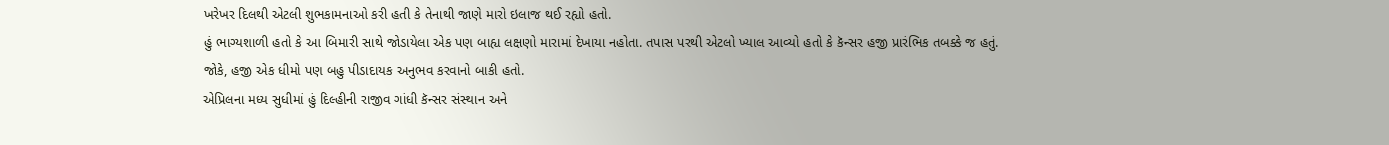ખરેખર દિલથી એટલી શુભકામનાઓ કરી હતી કે તેનાથી જાણે મારો ઇલાજ થઈ રહ્યો હતો.
હું ભાગ્યશાળી હતો કે આ બિમારી સાથે જોડાયેલા એક પણ બાહ્ય લક્ષણો મારામાં દેખાયા નહોતા. તપાસ પરથી એટલો ખ્યાલ આવ્યો હતો કે કૅન્સર હજી પ્રારંભિક તબક્કે જ હતું.
જોકે, હજી એક ધીમો પણ બહુ પીડાદાયક અનુભવ કરવાનો બાકી હતો.
એપ્રિલના મધ્ય સુધીમાં હું દિલ્હીની રાજીવ ગાંધી કૅન્સર સંસ્થાન અને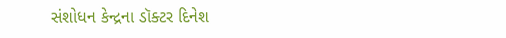સંશોધન કેન્દ્રના ડૉક્ટર દિનેશ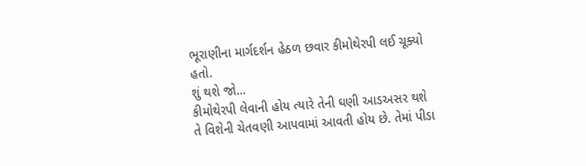ભૂરાણીના માર્ગદર્શન હેઠળ છવાર કીમોથેરપી લઈ ચૂક્યો હતો.
શું થશે જો...
કીમોથેરપી લેવાની હોય ત્યારે તેની ઘણી આડઅસર થશે તે વિશેની ચેતવણી આપવામાં આવતી હોય છે. તેમાં પીડા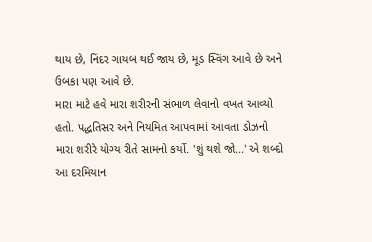થાય છે, નિંદર ગાયબ થઈ જાય છે, મૂડ સ્વિંગ આવે છે અને ઉબકા પણ આવે છે.
મારા માટે હવે મારા શરીરની સંભાળ લેવાનો વખત આવ્યો હતો. પદ્ધતિસર અને નિયમિત આપવામાં આવતા ડોઝનો મારા શરીરે યોગ્ય રીતે સામનો કર્યો. 'શું થશે જો...' એ શબ્દો આ દરમિયાન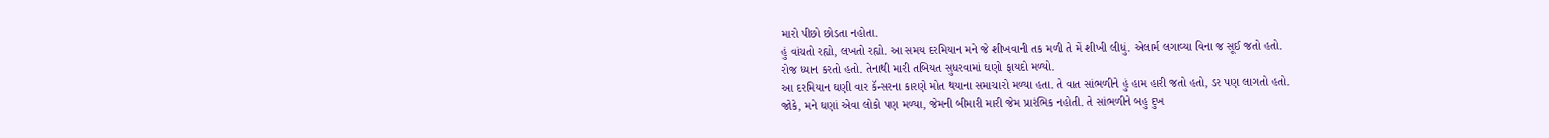મારો પીછો છોડતા નહોતા.
હું વાંચતો રહ્યો, લખતો રહ્યો. આ સમય દરમિયાન મને જે શીખવાની તક મળી તે મેં શીખી લીધું. એલાર્મ લગાવ્યા વિના જ સૂઈ જતો હતો.
રોજ ધ્યાન કરતો હતો. તેનાથી મારી તબિયત સુધરવામાં ઘણો ફાયદો મળ્યો.
આ દરમિયાન ઘણી વાર કૅન્સરના કારણે મોત થયાના સમાચારો મળ્યા હતા. તે વાત સાંભળીને હું હામ હારી જતો હતો, ડર પણ લાગતો હતો.
જોકે, મને ઘણાં એવા લોકો પણ મળ્યા, જેમની બીમારી મારી જેમ પ્રારંભિક નહોતી. તે સાંભળીને બહુ દુખ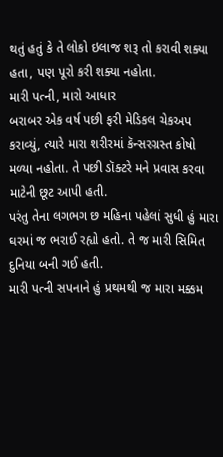થતું હતું કે તે લોકો ઇલાજ શરૂ તો કરાવી શક્યા હતા, પણ પૂરો કરી શક્યા નહોતા.
મારી પત્ની, મારો આધાર
બરાબર એક વર્ષ પછી ફરી મેડિકલ ચેકઅપ કરાવ્યું, ત્યારે મારા શરીરમાં કૅન્સરગ્રસ્ત કોષો મળ્યા નહોતા. તે પછી ડૉક્ટરે મને પ્રવાસ કરવા માટેની છૂટ આપી હતી.
પરંતુ તેના લગભગ છ મહિના પહેલાં સુધી હું મારા ઘરમાં જ ભરાઈ રહ્યો હતો. તે જ મારી સિમિત દુનિયા બની ગઈ હતી.
મારી પત્ની સપનાને હું પ્રથમથી જ મારા મક્કમ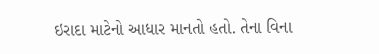ઇરાદા માટેનો આધાર માનતો હતો. તેના વિના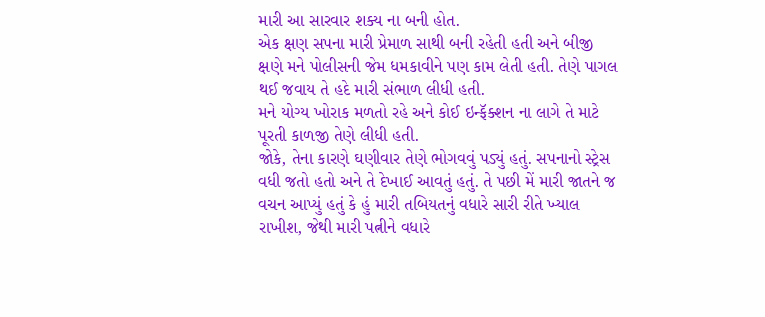મારી આ સારવાર શક્ય ના બની હોત.
એક ક્ષણ સપના મારી પ્રેમાળ સાથી બની રહેતી હતી અને બીજી ક્ષણે મને પોલીસની જેમ ધમકાવીને પણ કામ લેતી હતી. તેણે પાગલ થઈ જવાય તે હદે મારી સંભાળ લીધી હતી.
મને યોગ્ય ખોરાક મળતો રહે અને કોઈ ઇન્ફૅક્શન ના લાગે તે માટે પૂરતી કાળજી તેણે લીધી હતી.
જોકે, તેના કારણે ઘણીવાર તેણે ભોગવવું પડ્યું હતું. સપનાનો સ્ટ્રેસ વધી જતો હતો અને તે દેખાઈ આવતું હતું. તે પછી મેં મારી જાતને જ વચન આપ્યું હતું કે હું મારી તબિયતનું વધારે સારી રીતે ખ્યાલ રાખીશ, જેથી મારી પત્નીને વધારે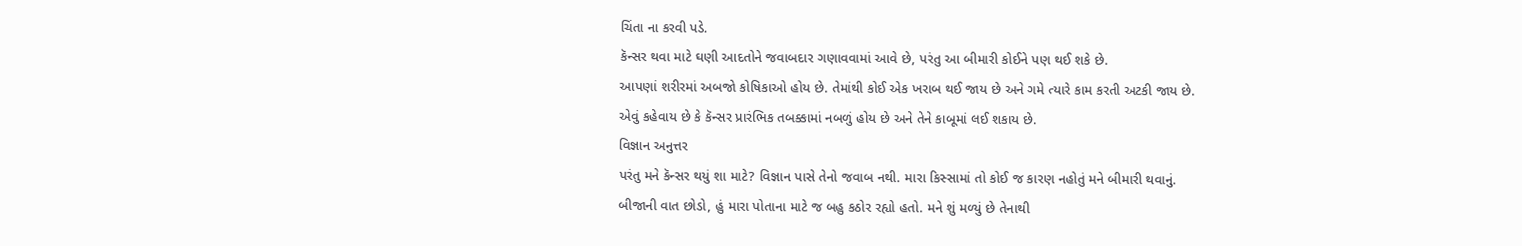ચિંતા ના કરવી પડે.
કૅન્સર થવા માટે ઘણી આદતોને જવાબદાર ગણાવવામાં આવે છે, પરંતુ આ બીમારી કોઈને પણ થઈ શકે છે.
આપણાં શરીરમાં અબજો કોષિકાઓ હોય છે. તેમાંથી કોઈ એક ખરાબ થઈ જાય છે અને ગમે ત્યારે કામ કરતી અટકી જાય છે.
એવું કહેવાય છે કે કૅન્સર પ્રારંભિક તબક્કામાં નબળું હોય છે અને તેને કાબૂમાં લઈ શકાય છે.
વિજ્ઞાન અનુત્તર
પરંતુ મને કૅન્સર થયું શા માટે? વિજ્ઞાન પાસે તેનો જવાબ નથી. મારા કિસ્સામાં તો કોઈ જ કારણ નહોતું મને બીમારી થવાનું.
બીજાની વાત છોડો, હું મારા પોતાના માટે જ બહુ કઠોર રહ્યો હતો. મને શું મળ્યું છે તેનાથી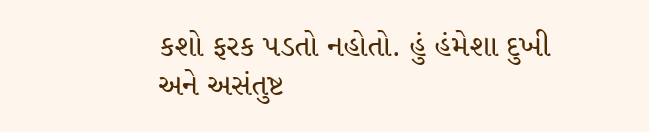કશો ફરક પડતો નહોતો. હું હંમેશા દુખી અને અસંતુષ્ટ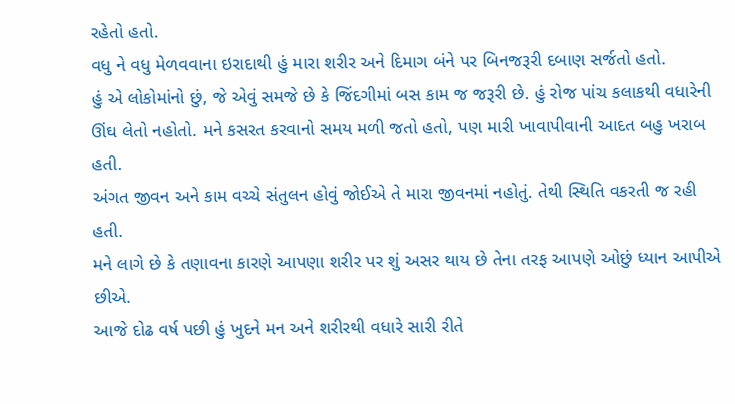રહેતો હતો.
વધુ ને વધુ મેળવવાના ઇરાદાથી હું મારા શરીર અને દિમાગ બંને પર બિનજરૂરી દબાણ સર્જતો હતો.
હું એ લોકોમાંનો છું, જે એવું સમજે છે કે જિંદગીમાં બસ કામ જ જરૂરી છે. હું રોજ પાંચ કલાકથી વધારેની ઊંઘ લેતો નહોતો. મને કસરત કરવાનો સમય મળી જતો હતો, પણ મારી ખાવાપીવાની આદત બહુ ખરાબ હતી.
અંગત જીવન અને કામ વચ્ચે સંતુલન હોવું જોઈએ તે મારા જીવનમાં નહોતું. તેથી સ્થિતિ વકરતી જ રહી હતી.
મને લાગે છે કે તણાવના કારણે આપણા શરીર પર શું અસર થાય છે તેના તરફ આપણે ઓછું ધ્યાન આપીએ છીએ.
આજે દોઢ વર્ષ પછી હું ખુદને મન અને શરીરથી વધારે સારી રીતે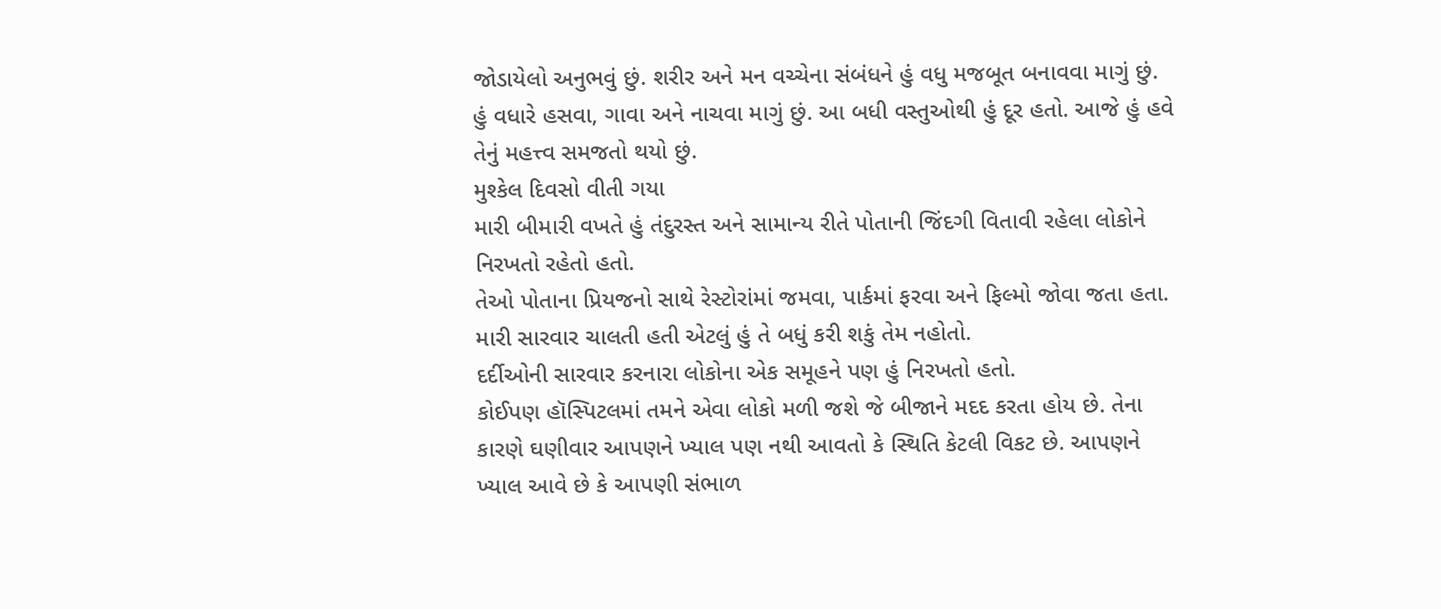જોડાયેલો અનુભવું છું. શરીર અને મન વચ્ચેના સંબંધને હું વધુ મજબૂત બનાવવા માગું છું.
હું વધારે હસવા, ગાવા અને નાચવા માગું છું. આ બધી વસ્તુઓથી હું દૂર હતો. આજે હું હવે તેનું મહત્ત્વ સમજતો થયો છું.
મુશ્કેલ દિવસો વીતી ગયા
મારી બીમારી વખતે હું તંદુરસ્ત અને સામાન્ય રીતે પોતાની જિંદગી વિતાવી રહેલા લોકોને નિરખતો રહેતો હતો.
તેઓ પોતાના પ્રિયજનો સાથે રેસ્ટોરાંમાં જમવા, પાર્કમાં ફરવા અને ફિલ્મો જોવા જતા હતા. મારી સારવાર ચાલતી હતી એટલું હું તે બધું કરી શકું તેમ નહોતો.
દર્દીઓની સારવાર કરનારા લોકોના એક સમૂહને પણ હું નિરખતો હતો.
કોઈપણ હૉસ્પિટલમાં તમને એવા લોકો મળી જશે જે બીજાને મદદ કરતા હોય છે. તેના કારણે ઘણીવાર આપણને ખ્યાલ પણ નથી આવતો કે સ્થિતિ કેટલી વિકટ છે. આપણને ખ્યાલ આવે છે કે આપણી સંભાળ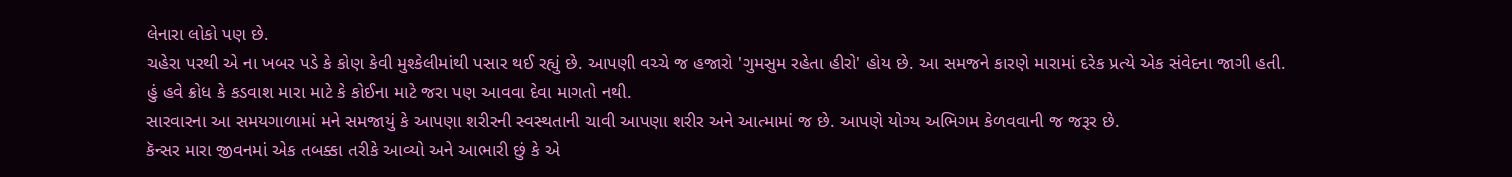લેનારા લોકો પણ છે.
ચહેરા પરથી એ ના ખબર પડે કે કોણ કેવી મુશ્કેલીમાંથી પસાર થઈ રહ્યું છે. આપણી વચ્ચે જ હજારો 'ગુમસુમ રહેતા હીરો' હોય છે. આ સમજને કારણે મારામાં દરેક પ્રત્યે એક સંવેદના જાગી હતી.
હું હવે ક્રોધ કે કડવાશ મારા માટે કે કોઈના માટે જરા પણ આવવા દેવા માગતો નથી.
સારવારના આ સમયગાળામાં મને સમજાયું કે આપણા શરીરની સ્વસ્થતાની ચાવી આપણા શરીર અને આત્મામાં જ છે. આપણે યોગ્ય અભિગમ કેળવવાની જ જરૂર છે.
કૅન્સર મારા જીવનમાં એક તબક્કા તરીકે આવ્યો અને આભારી છું કે એ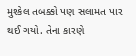મુશ્કેલ તબક્કો પણ સલામત પાર થઈ ગયો. તેના કારણે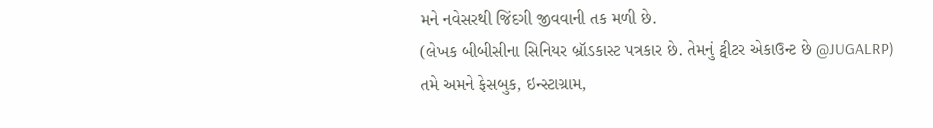મને નવેસરથી જિંદગી જીવવાની તક મળી છે.
(લેખક બીબીસીના સિનિયર બ્રૉડકાસ્ટ પત્રકાર છે. તેમનું ટ્વીટર એકાઉન્ટ છે @JUGALRP)
તમે અમને ફેસબુક, ઇન્સ્ટાગ્રામ,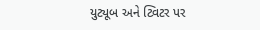યુટ્યૂબ અને ટ્વિટર પર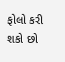ફોલો કરી શકો છો